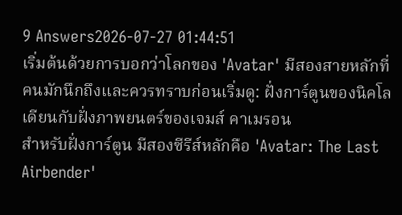9 Answers2026-07-27 01:44:51
เริ่มต้นด้วยการบอกว่าโลกของ 'Avatar' มีสองสายหลักที่คนมักนึกถึงและควรทราบก่อนเริ่มดู: ฝั่งการ์ตูนของนิคโลเดียนกับฝั่งภาพยนตร์ของเจมส์ คาเมรอน
สำหรับฝั่งการ์ตูน มีสองซีรีส์หลักคือ 'Avatar: The Last Airbender'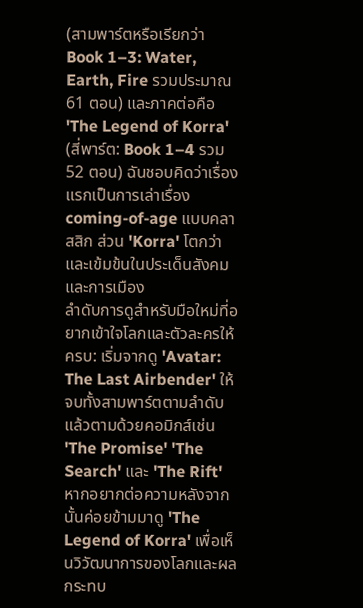(สามพาร์ตหรือเรียกว่า Book 1–3: Water, Earth, Fire รวมประมาณ 61 ตอน) และภาคต่อคือ 'The Legend of Korra' (สี่พาร์ต: Book 1–4 รวม 52 ตอน) ฉันชอบคิดว่าเรื่องแรกเป็นการเล่าเรื่อง coming-of-age แบบคลาสสิก ส่วน 'Korra' โตกว่าและเข้มข้นในประเด็นสังคมและการเมือง
ลำดับการดูสำหรับมือใหม่ที่อยากเข้าใจโลกและตัวละครให้ครบ: เริ่มจากดู 'Avatar: The Last Airbender' ให้จบทั้งสามพาร์ตตามลำดับ แล้วตามด้วยคอมิกส์เช่น 'The Promise' 'The Search' และ 'The Rift' หากอยากต่อความหลังจากนั้นค่อยข้ามมาดู 'The Legend of Korra' เพื่อเห็นวิวัฒนาการของโลกและผลกระทบ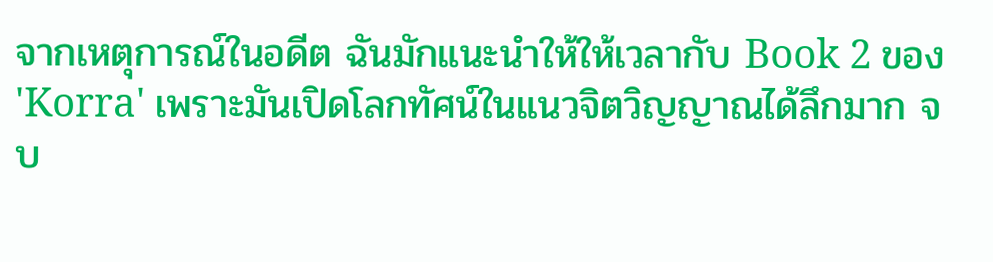จากเหตุการณ์ในอดีต ฉันมักแนะนำให้ให้เวลากับ Book 2 ของ 'Korra' เพราะมันเปิดโลกทัศน์ในแนวจิตวิญญาณได้ลึกมาก จบ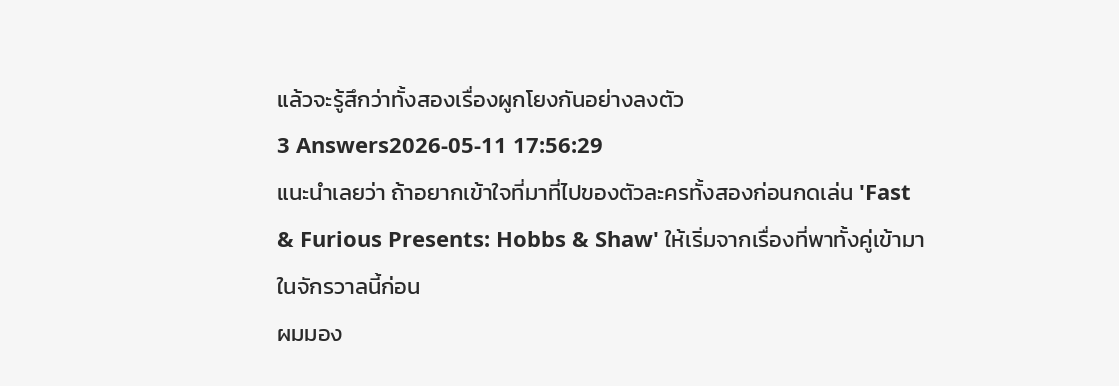แล้วจะรู้สึกว่าทั้งสองเรื่องผูกโยงกันอย่างลงตัว
3 Answers2026-05-11 17:56:29
แนะนำเลยว่า ถ้าอยากเข้าใจที่มาที่ไปของตัวละครทั้งสองก่อนกดเล่น 'Fast & Furious Presents: Hobbs & Shaw' ให้เริ่มจากเรื่องที่พาทั้งคู่เข้ามาในจักรวาลนี้ก่อน
ผมมอง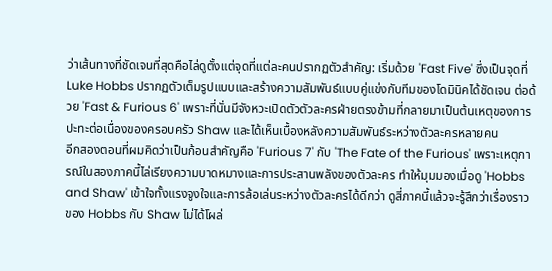ว่าเส้นทางที่ชัดเจนที่สุดคือไล่ดูตั้งแต่จุดที่แต่ละคนปรากฏตัวสำคัญ: เริ่มด้วย 'Fast Five' ซึ่งเป็นจุดที่ Luke Hobbs ปรากฏตัวเต็มรูปแบบและสร้างความสัมพันธ์แบบคู่แข่งกับทีมของโดมินิคได้ชัดเจน ต่อด้วย 'Fast & Furious 6' เพราะที่นั่นมีจังหวะเปิดตัวตัวละครฝ่ายตรงข้ามที่กลายมาเป็นต้นเหตุของการปะทะต่อเนื่องของครอบครัว Shaw และได้เห็นเบื้องหลังความสัมพันธ์ระหว่างตัวละครหลายคน
อีกสองตอนที่ผมคิดว่าเป็นก้อนสำคัญคือ 'Furious 7' กับ 'The Fate of the Furious' เพราะเหตุการณ์ในสองภาคนี้ไล่เรียงความบาดหมางและการประสานพลังของตัวละคร ทำให้มุมมองเมื่อดู 'Hobbs and Shaw' เข้าใจทั้งแรงจูงใจและการล้อเล่นระหว่างตัวละครได้ดีกว่า ดูสี่ภาคนี้แล้วจะรู้สึกว่าเรื่องราวของ Hobbs กับ Shaw ไม่ได้โผล่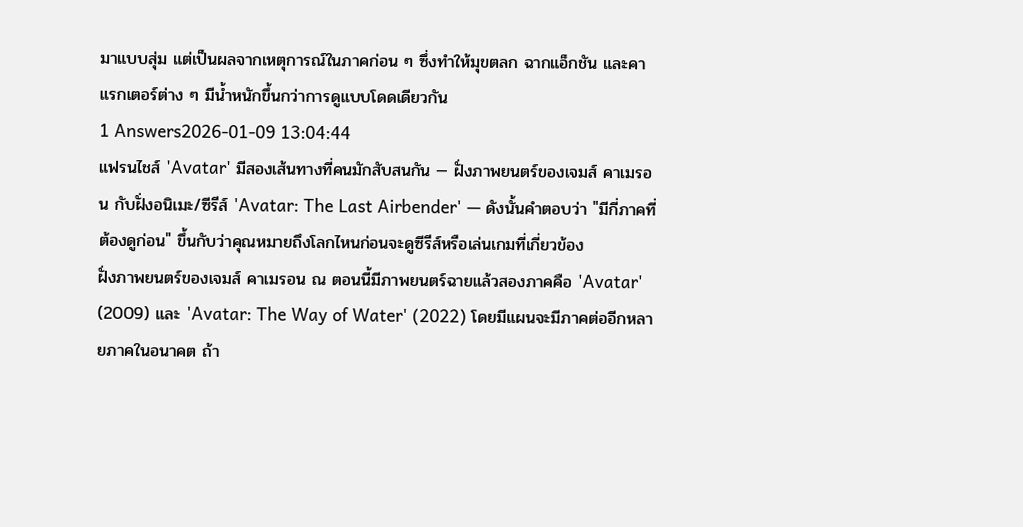มาแบบสุ่ม แต่เป็นผลจากเหตุการณ์ในภาคก่อน ๆ ซึ่งทำให้มุขตลก ฉากแอ็กชัน และคาแรกเตอร์ต่าง ๆ มีน้ำหนักขึ้นกว่าการดูแบบโดดเดียวกัน
1 Answers2026-01-09 13:04:44
แฟรนไชส์ 'Avatar' มีสองเส้นทางที่คนมักสับสนกัน — ฝั่งภาพยนตร์ของเจมส์ คาเมรอน กับฝั่งอนิเมะ/ซีรีส์ 'Avatar: The Last Airbender' — ดังนั้นคำตอบว่า "มีกี่ภาคที่ต้องดูก่อน" ขึ้นกับว่าคุณหมายถึงโลกไหนก่อนจะดูซีรีส์หรือเล่นเกมที่เกี่ยวข้อง
ฝั่งภาพยนตร์ของเจมส์ คาเมรอน ณ ตอนนี้มีภาพยนตร์ฉายแล้วสองภาคคือ 'Avatar' (2009) และ 'Avatar: The Way of Water' (2022) โดยมีแผนจะมีภาคต่ออีกหลายภาคในอนาคต ถ้า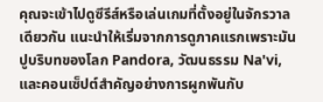คุณจะเข้าไปดูซีรีส์หรือเล่นเกมที่ตั้งอยู่ในจักรวาลเดียวกัน แนะนำให้เริ่มจากการดูภาคแรกเพราะมันปูบริบทของโลก Pandora, วัฒนธรรม Na'vi, และคอนเซ็ปต์สำคัญอย่างการผูกพันกับ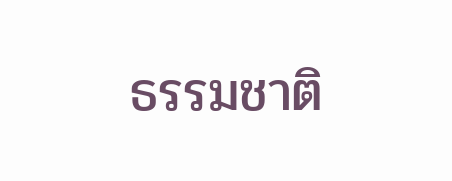ธรรมชาติ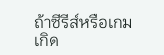ถ้าซีรีส์หรือเกมเกิด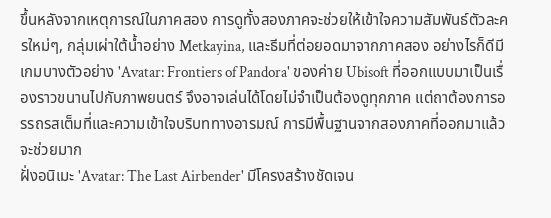ขึ้นหลังจากเหตุการณ์ในภาคสอง การดูทั้งสองภาคจะช่วยให้เข้าใจความสัมพันธ์ตัวละครใหม่ๆ, กลุ่มเผ่าใต้น้ำอย่าง Metkayina, และธีมที่ต่อยอดมาจากภาคสอง อย่างไรก็ดีมีเกมบางตัวอย่าง 'Avatar: Frontiers of Pandora' ของค่าย Ubisoft ที่ออกแบบมาเป็นเรื่องราวขนานไปกับภาพยนตร์ จึงอาจเล่นได้โดยไม่จำเป็นต้องดูทุกภาค แต่ถาต้องการอรรถรสเต็มที่และความเข้าใจบริบททางอารมณ์ การมีพื้นฐานจากสองภาคที่ออกมาแล้วจะช่วยมาก
ฝั่งอนิเมะ 'Avatar: The Last Airbender' มีโครงสร้างชัดเจน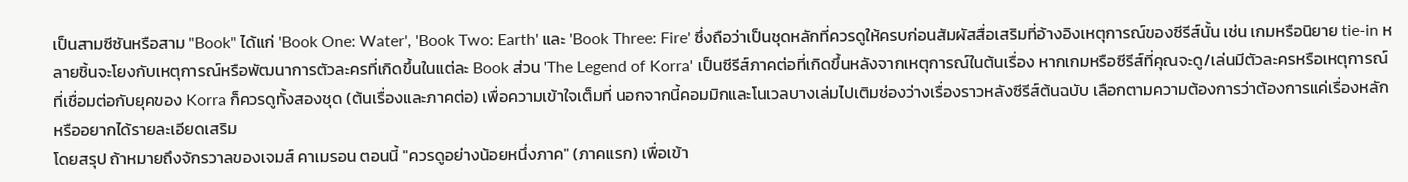เป็นสามซีซันหรือสาม "Book" ได้แก่ 'Book One: Water', 'Book Two: Earth' และ 'Book Three: Fire' ซึ่งถือว่าเป็นชุดหลักที่ควรดูให้ครบก่อนสัมผัสสื่อเสริมที่อ้างอิงเหตุการณ์ของซีรีส์นั้น เช่น เกมหรือนิยาย tie-in หลายชิ้นจะโยงกับเหตุการณ์หรือพัฒนาการตัวละครที่เกิดขึ้นในแต่ละ Book ส่วน 'The Legend of Korra' เป็นซีรีส์ภาคต่อที่เกิดขึ้นหลังจากเหตุการณ์ในต้นเรื่อง หากเกมหรือซีรีส์ที่คุณจะดู/เล่นมีตัวละครหรือเหตุการณ์ที่เชื่อมต่อกับยุคของ Korra ก็ควรดูทั้งสองชุด (ต้นเรื่องและภาคต่อ) เพื่อความเข้าใจเต็มที่ นอกจากนี้คอมมิกและโนเวลบางเล่มไปเติมช่องว่างเรื่องราวหลังซีรีส์ต้นฉบับ เลือกตามความต้องการว่าต้องการแค่เรื่องหลักหรืออยากได้รายละเอียดเสริม
โดยสรุป ถ้าหมายถึงจักรวาลของเจมส์ คาเมรอน ตอนนี้ "ควรดูอย่างน้อยหนึ่งภาค" (ภาคแรก) เพื่อเข้า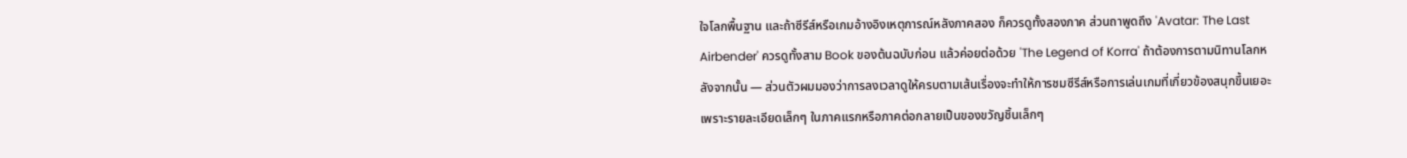ใจโลกพื้นฐาน และถ้าซีรีส์หรือเกมอ้างอิงเหตุการณ์หลังภาคสอง ก็ควรดูทั้งสองภาค ส่วนถาพูดถึง 'Avatar: The Last Airbender' ควรดูทั้งสาม Book ของต้นฉบับก่อน แล้วค่อยต่อด้วย 'The Legend of Korra' ถ้าต้องการตามนิทานโลกหลังจากนั้น — ส่วนตัวผมมองว่าการลงเวลาดูให้ครบตามเส้นเรื่องจะทำให้การชมซีรีส์หรือการเล่นเกมที่เกี่ยวข้องสนุกขึ้นเยอะ เพราะรายละเอียดเล็กๆ ในภาคแรกหรือภาคต่อกลายเป็นของขวัญชิ้นเล็กๆ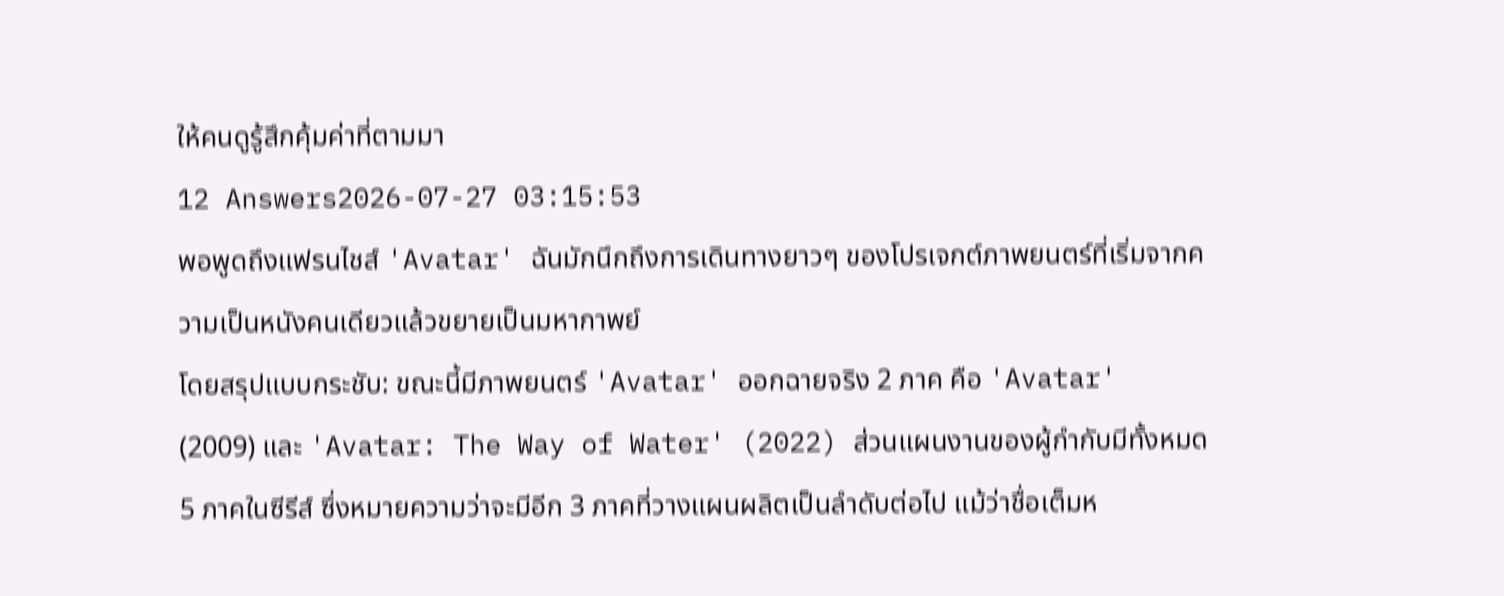ให้คนดูรู้สึกคุ้มค่าที่ตามมา
12 Answers2026-07-27 03:15:53
พอพูดถึงแฟรนไชส์ 'Avatar' ฉันมักนึกถึงการเดินทางยาวๆ ของโปรเจกต์ภาพยนตร์ที่เริ่มจากความเป็นหนังคนเดียวแล้วขยายเป็นมหากาพย์
โดยสรุปแบบกระชับ: ขณะนี้มีภาพยนตร์ 'Avatar' ออกฉายจริง 2 ภาค คือ 'Avatar' (2009) และ 'Avatar: The Way of Water' (2022) ส่วนแผนงานของผู้กำกับมีทั้งหมด 5 ภาคในซีรีส์ ซึ่งหมายความว่าจะมีอีก 3 ภาคที่วางแผนผลิตเป็นลำดับต่อไป แม้ว่าชื่อเต็มห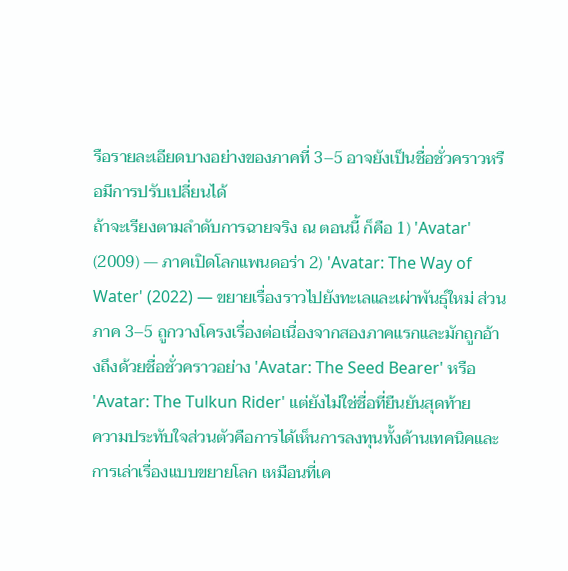รือรายละเอียดบางอย่างของภาคที่ 3–5 อาจยังเป็นชื่อชั่วคราวหรือมีการปรับเปลี่ยนได้
ถ้าจะเรียงตามลำดับการฉายจริง ณ ตอนนี้ ก็คือ 1) 'Avatar' (2009) — ภาคเปิดโลกแพนดอร่า 2) 'Avatar: The Way of Water' (2022) — ขยายเรื่องราวไปยังทะเลและเผ่าพันธุ์ใหม่ ส่วนภาค 3–5 ถูกวางโครงเรื่องต่อเนื่องจากสองภาคแรกและมักถูกอ้างถึงด้วยชื่อชั่วคราวอย่าง 'Avatar: The Seed Bearer' หรือ 'Avatar: The Tulkun Rider' แต่ยังไม่ใช่ชื่อที่ยืนยันสุดท้าย
ความประทับใจส่วนตัวคือการได้เห็นการลงทุนทั้งด้านเทคนิคและการเล่าเรื่องแบบขยายโลก เหมือนที่เค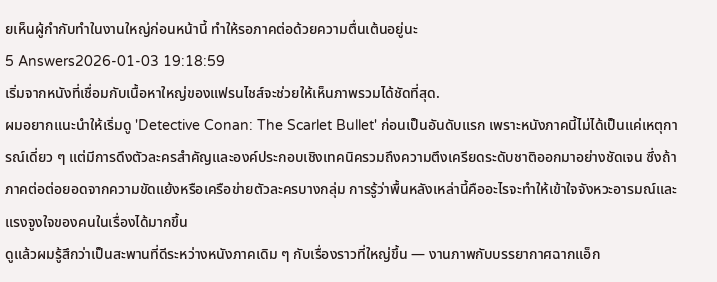ยเห็นผู้กำกับทำในงานใหญ่ก่อนหน้านี้ ทำให้รอภาคต่อด้วยความตื่นเต้นอยู่นะ
5 Answers2026-01-03 19:18:59
เริ่มจากหนังที่เชื่อมกับเนื้อหาใหญ่ของแฟรนไชส์จะช่วยให้เห็นภาพรวมได้ชัดที่สุด.
ผมอยากแนะนำให้เริ่มดู 'Detective Conan: The Scarlet Bullet' ก่อนเป็นอันดับแรก เพราะหนังภาคนี้ไม่ได้เป็นแค่เหตุการณ์เดี่ยว ๆ แต่มีการดึงตัวละครสำคัญและองค์ประกอบเชิงเทคนิครวมถึงความตึงเครียดระดับชาติออกมาอย่างชัดเจน ซึ่งถ้าภาคต่อต่อยอดจากความขัดแย้งหรือเครือข่ายตัวละครบางกลุ่ม การรู้ว่าพื้นหลังเหล่านี้คืออะไรจะทำให้เข้าใจจังหวะอารมณ์และแรงจูงใจของคนในเรื่องได้มากขึ้น
ดูแล้วผมรู้สึกว่าเป็นสะพานที่ดีระหว่างหนังภาคเดิม ๆ กับเรื่องราวที่ใหญ่ขึ้น — งานภาพกับบรรยากาศฉากแอ็ก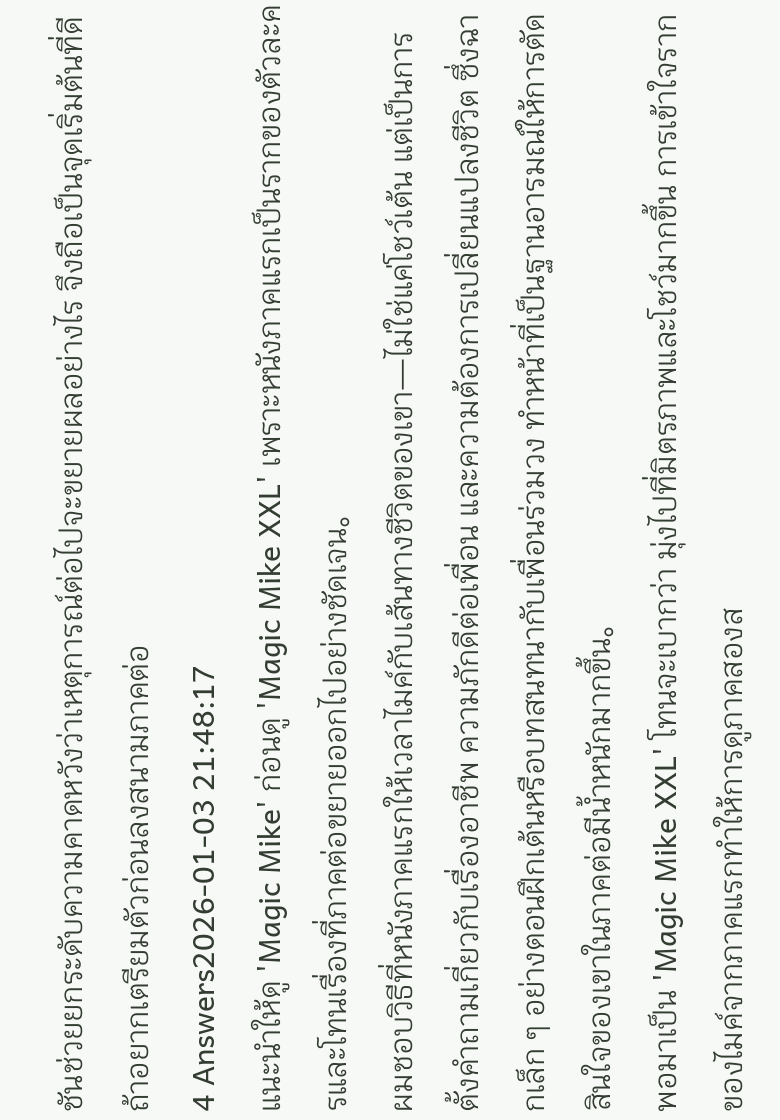ชันช่วยยกระดับความคาดหวังว่าเหตุการณ์ต่อไปจะขยายผลอย่างไร จึงถือเป็นจุดเริ่มต้นที่ดีถ้าอยากเตรียมตัวก่อนลงสนามภาคต่อ
4 Answers2026-01-03 21:48:17
แนะนำให้ดู 'Magic Mike' ก่อนดู 'Magic Mike XXL' เพราะหนังภาคแรกเป็นรากของตัวละครและโทนเรื่องที่ภาคต่อขยายออกไปอย่างชัดเจน。
ผมชอบวิธีที่หนังภาคแรกให้เวลาไมค์กับเส้นทางชีวิตของเขา—ไม่ใช่แค่โชว์เต้น แต่เป็นการตั้งคำถามเกี่ยวกับเรื่องอาชีพ ความภักดีต่อเพื่อน และความต้องการเปลี่ยนแปลงชีวิต ซึ่งฉากเล็ก ๆ อย่างตอนฝึกเต้นหรือบทสนทนากับเพื่อนร่วมวง ทำหน้าที่เป็นฐานอารมณ์ให้การตัดสินใจของเขาในภาคต่อมีน้ำหนักมากขึ้น。
พอมาเป็น 'Magic Mike XXL' โทนจะเบากว่า มุ่งไปที่มิตรภาพและโชว์มากขึ้น การเข้าใจรากของไมค์จากภาคแรกทำให้การดูภาคสองส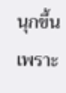นุกขึ้นเพราะ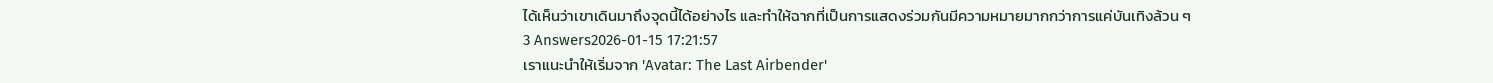ได้เห็นว่าเขาเดินมาถึงจุดนี้ได้อย่างไร และทำให้ฉากที่เป็นการแสดงร่วมกันมีความหมายมากกว่าการแค่บันเทิงล้วน ๆ
3 Answers2026-01-15 17:21:57
เราแนะนำให้เริ่มจาก 'Avatar: The Last Airbender'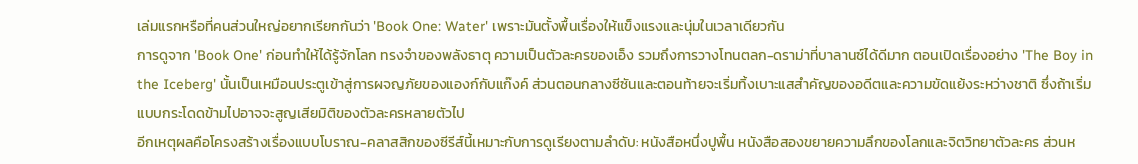เล่มแรกหรือที่คนส่วนใหญ่อยากเรียกกันว่า 'Book One: Water' เพราะมันตั้งพื้นเรื่องให้แข็งแรงและนุ่มในเวลาเดียวกัน
การดูจาก 'Book One' ก่อนทำให้ได้รู้จักโลก ทรงจำของพลังธาตุ ความเป็นตัวละครของเอ็ง รวมถึงการวางโทนตลก-ดราม่าที่บาลานซ์ได้ดีมาก ตอนเปิดเรื่องอย่าง 'The Boy in the Iceberg' นั้นเป็นเหมือนประตูเข้าสู่การผจญภัยของแองก์กับแก๊งค์ ส่วนตอนกลางซีซันและตอนท้ายจะเริ่มทิ้งเบาะแสสำคัญของอดีตและความขัดแย้งระหว่างชาติ ซึ่งถ้าเริ่มแบบกระโดดข้ามไปอาจจะสูญเสียมิติของตัวละครหลายตัวไป
อีกเหตุผลคือโครงสร้างเรื่องแบบโบราณ-คลาสสิกของซีรีส์นี้เหมาะกับการดูเรียงตามลำดับ: หนังสือหนึ่งปูพื้น หนังสือสองขยายความลึกของโลกและจิตวิทยาตัวละคร ส่วนห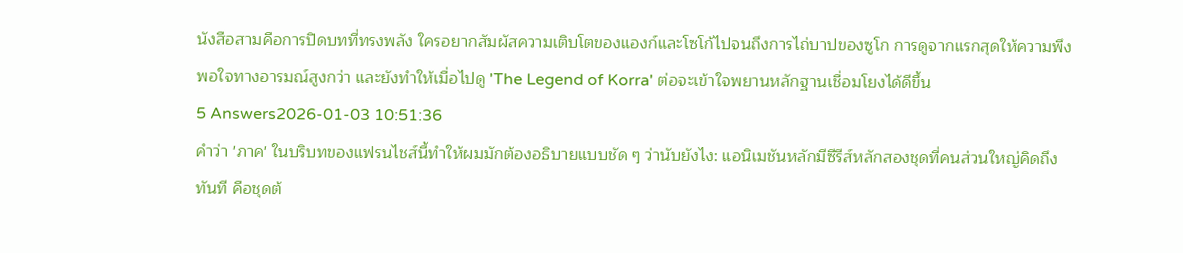นังสือสามคือการปิดบทที่ทรงพลัง ใครอยากสัมผัสความเติบโตของแองก์และโซโก้ไปจนถึงการไถ่บาปของซูโก การดูจากแรกสุดให้ความพึงพอใจทางอารมณ์สูงกว่า และยังทำให้เมื่อไปดู 'The Legend of Korra' ต่อจะเข้าใจพยานหลักฐานเชื่อมโยงได้ดีขึ้น
5 Answers2026-01-03 10:51:36
คำว่า 'ภาค' ในบริบทของแฟรนไชส์นี้ทำให้ผมมักต้องอธิบายแบบชัด ๆ ว่านับยังไง: แอนิเมชันหลักมีซีรีส์หลักสองชุดที่คนส่วนใหญ่คิดถึงทันที คือชุดต้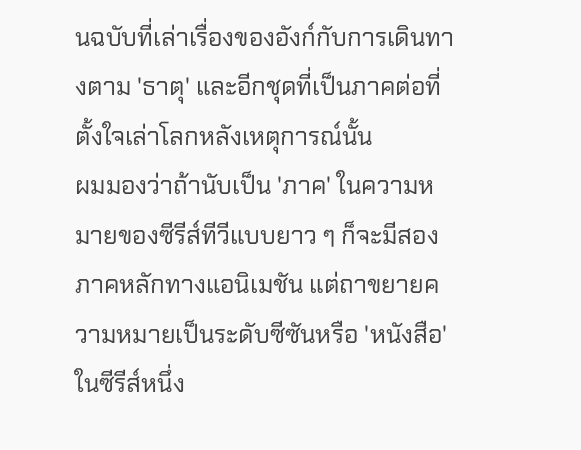นฉบับที่เล่าเรื่องของอังก์กับการเดินทางตาม 'ธาตุ' และอีกชุดที่เป็นภาคต่อที่ตั้งใจเล่าโลกหลังเหตุการณ์นั้น
ผมมองว่าถ้านับเป็น 'ภาค' ในความหมายของซีรีส์ทีวีแบบยาว ๆ ก็จะมีสองภาคหลักทางแอนิเมชัน แต่ถาขยายความหมายเป็นระดับซีซันหรือ 'หนังสือ' ในซีรีส์หนึ่ง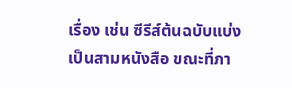เรื่อง เช่น ซีรีส์ต้นฉบับแบ่งเป็นสามหนังสือ ขณะที่ภา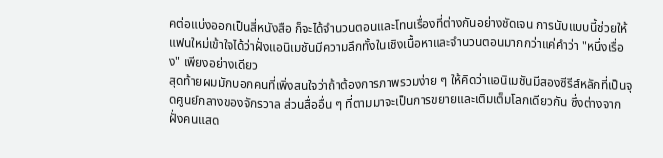คต่อแบ่งออกเป็นสี่หนังสือ ก็จะได้จำนวนตอนและโทนเรื่องที่ต่างกันอย่างชัดเจน การนับแบบนี้ช่วยให้แฟนใหม่เข้าใจได้ว่าฝั่งแอนิเมชันมีความลึกทั้งในเชิงเนื้อหาและจำนวนตอนมากกว่าแค่คำว่า "หนึ่งเรื่อง" เพียงอย่างเดียว
สุดท้ายผมมักบอกคนที่เพิ่งสนใจว่าถ้าต้องการภาพรวมง่าย ๆ ให้คิดว่าแอนิเมชันมีสองซีรีส์หลักที่เป็นจุดศูนย์กลางของจักรวาล ส่วนสื่ออื่น ๆ ที่ตามมาจะเป็นการขยายและเติมเต็มโลกเดียวกัน ซึ่งต่างจากฝั่งคนแสด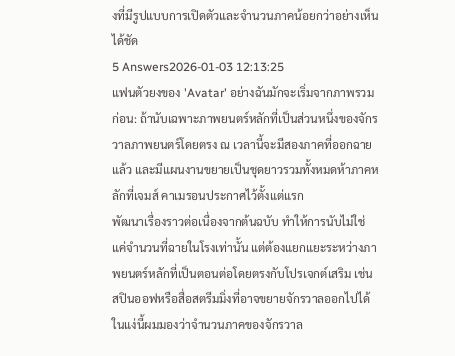งที่มีรูปแบบการเปิดตัวและจำนวนภาคน้อยกว่าอย่างเห็นได้ชัด
5 Answers2026-01-03 12:13:25
แฟนตัวยงของ 'Avatar' อย่างฉันมักจะเริ่มจากภาพรวมก่อน: ถ้านับเฉพาะภาพยนตร์หลักที่เป็นส่วนหนึ่งของจักรวาลภาพยนตร์โดยตรง ณ เวลานี้จะมีสองภาคที่ออกฉายแล้ว และมีแผนงานขยายเป็นชุดยาวรวมทั้งหมดห้าภาคหลักที่เจมส์ คาเมรอนประกาศไว้ตั้งแต่แรก
พัฒนาเรื่องราวต่อเนื่องจากต้นฉบับ ทำให้การนับไม่ใช่แค่จำนวนที่ฉายในโรงเท่านั้น แต่ต้องแยกแยะระหว่างภาพยนตร์หลักที่เป็นตอนต่อโดยตรงกับโปรเจกต์เสริม เช่น สปินออฟหรือสื่อสตรีมมิ่งที่อาจขยายจักรวาลออกไปได้ ในแง่นี้ผมมองว่าจำนวนภาคของจักรวาล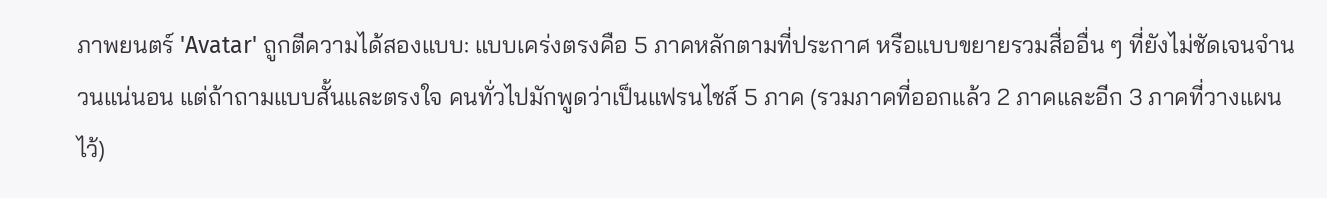ภาพยนตร์ 'Avatar' ถูกตีความได้สองแบบ: แบบเคร่งตรงคือ 5 ภาคหลักตามที่ประกาศ หรือแบบขยายรวมสื่ออื่น ๆ ที่ยังไม่ชัดเจนจำนวนแน่นอน แต่ถ้าถามแบบสั้นและตรงใจ คนทั่วไปมักพูดว่าเป็นแฟรนไชส์ 5 ภาค (รวมภาคที่ออกแล้ว 2 ภาคและอีก 3 ภาคที่วางแผนไว้)